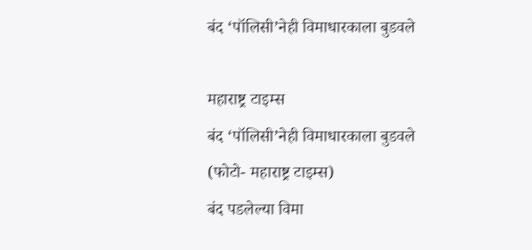बंद ‘पॉलिसी’नेही विमाधारकाला बुडवले

महाराष्ट्र टाइम्स
बंद ‘पॉलिसी’नेही विमाधारकाला बुडवले
(फोटो- महाराष्ट्र टाइम्स)
बंद पडलेल्या विमा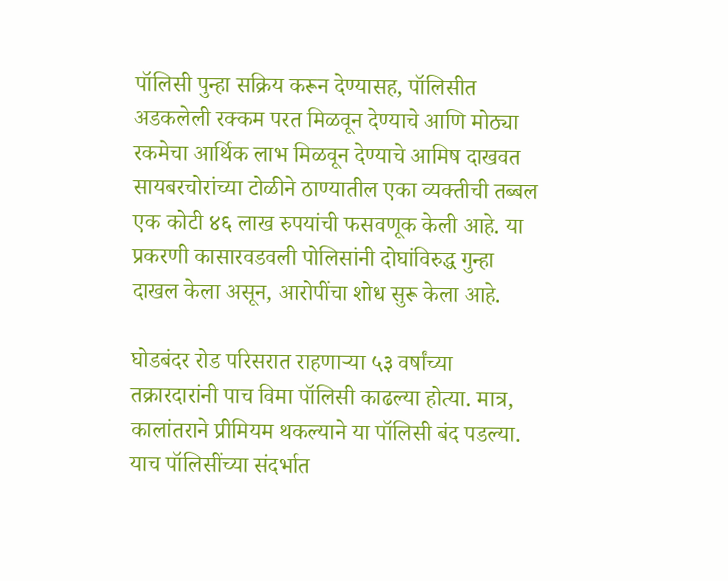पॉलिसी पुन्हा सक्रिय करून देण्यासह, पॉलिसीत अडकलेली रक्कम परत मिळवून देण्याचे आणि मोठ्या रकमेचा आर्थिक लाभ मिळवून देण्याचे आमिष दाखवत सायबरचोरांच्या टोळीने ठाण्यातील एका व्यक्तीची तब्बल एक कोटी ४६ लाख रुपयांची फसवणूक केली आहे. या प्रकरणी कासारवडवली पोलिसांनी दोघांविरुद्ध गुन्हा दाखल केला असून, आरोपींचा शोध सुरू केला आहे.

घोडबंदर रोड परिसरात राहणाऱ्या ५३ वर्षांच्या तक्रारदारांनी पाच विमा पॉलिसी काढल्या होत्या. मात्र, कालांतराने प्रीमियम थकल्याने या पॉलिसी बंद पडल्या. याच पॉलिसींच्या संदर्भात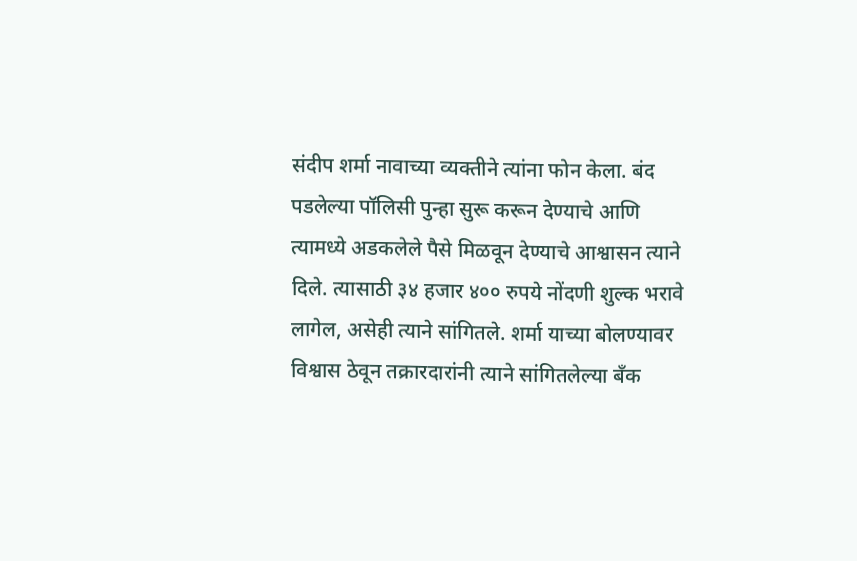संदीप शर्मा नावाच्या व्यक्तीने त्यांना फोन केला. बंद पडलेल्या पॉलिसी पुन्हा सुरू करून देण्याचे आणि त्यामध्ये अडकलेले पैसे मिळवून देण्याचे आश्वासन त्याने दिले. त्यासाठी ३४ हजार ४०० रुपये नोंदणी शुल्क भरावे लागेल, असेही त्याने सांगितले. शर्मा याच्या बोलण्यावर विश्वास ठेवून तक्रारदारांनी त्याने सांगितलेल्या बँक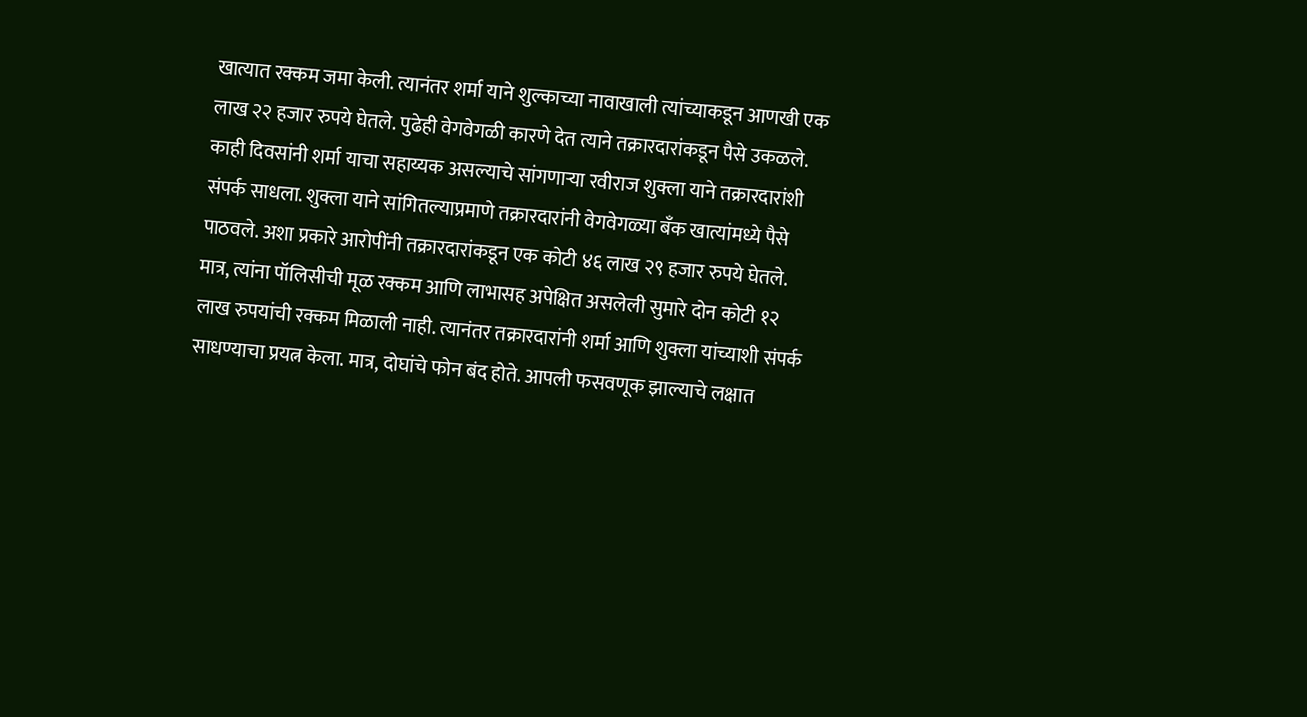खात्यात रक्कम जमा केली. त्यानंतर शर्मा याने शुल्काच्या नावाखाली त्यांच्याकडून आणखी एक लाख २२ हजार रुपये घेतले. पुढेही वेगवेगळी कारणे देत त्याने तक्रारदारांकडून पैसे उकळले.
काही दिवसांनी शर्मा याचा सहाय्यक असल्याचे सांगणाऱ्या रवीराज शुक्ला याने तक्रारदारांशी संपर्क साधला. शुक्ला याने सांगितल्याप्रमाणे तक्रारदारांनी वेगवेगळ्या बँक खात्यांमध्ये पैसे पाठवले. अशा प्रकारे आरोपींनी तक्रारदारांकडून एक कोटी ४६ लाख २९ हजार रुपये घेतले. मात्र, त्यांना पॉलिसीची मूळ रक्कम आणि लाभासह अपेक्षित असलेली सुमारे दोन कोटी १२ लाख रुपयांची रक्कम मिळाली नाही. त्यानंतर तक्रारदारांनी शर्मा आणि शुक्ला यांच्याशी संपर्क साधण्याचा प्रयत्न केला. मात्र, दोघांचे फोन बंद होते. आपली फसवणूक झाल्याचे लक्षात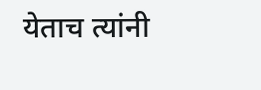येताच त्यांनी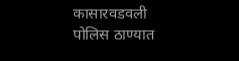कासारवडवली पोलिस ठाण्यात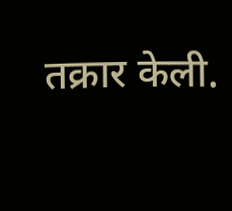तक्रार केली.